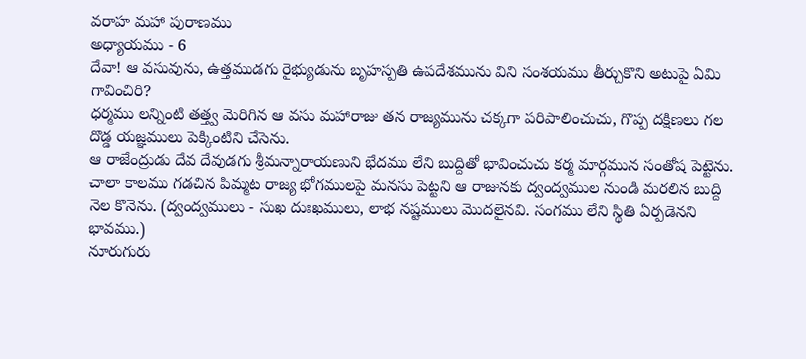వరాహ మహా పురాణము
అధ్యాయము - 6
దేవా! ఆ వసువును, ఉత్తముడగు రైభ్యుడును బృహస్పతి ఉపదేశమును విని సంశయము తీర్చుకొని అటుపై ఏమి గావించిరి?
ధర్మము లన్నింటి తత్త్వ మెరిగిన ఆ వసు మహారాజు తన రాజ్యమును చక్కగా పరిపాలించుచు, గొప్ప దక్షిణలు గల దొడ్డ యజ్ఞములు పెక్కింటిని చేసెను.
ఆ రాజేంద్రుడు దేవ దేవుడగు శ్రీమన్నారాయణుని భేదము లేని బుద్దితో భావించుచు కర్మ మార్గమున సంతోష పెట్టెను.
చాలా కాలము గడచిన పిమ్మట రాజ్య భోగములపై మనసు పెట్టని ఆ రాజునకు ద్వంద్వముల నుండి మరలిన బుద్ది నెల కొనెను. (ద్వంద్వములు - సుఖ దుఃఖములు, లాభ నష్టములు మొదలైనవి. సంగము లేని స్థితి ఏర్పడెనని భావము.)
నూరుగురు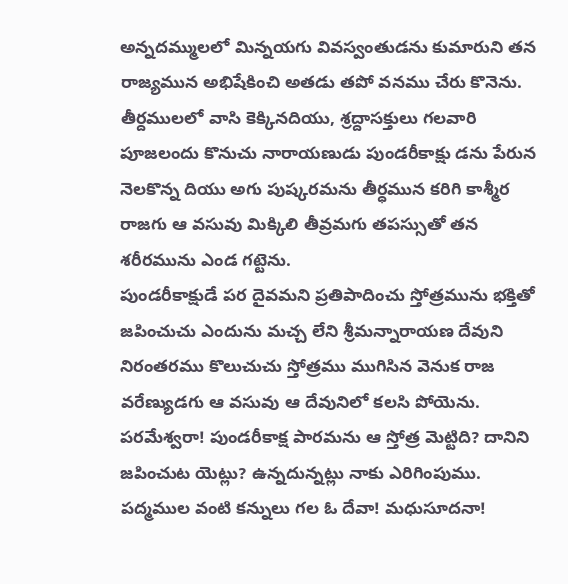అన్నదమ్ములలో మిన్నయగు వివస్వంతుడను కుమారుని తన రాజ్యమున అభిషేకించి అతడు తపో వనము చేరు కొనెను.
తీర్దములలో వాసి కెక్కినదియు, శ్రద్దాసక్తులు గలవారి పూజలందు కొనుచు నారాయణుడు పుండరీకాక్షు డను పేరున నెలకొన్న దియు అగు పుష్కరమను తీర్ధమున కరిగి కాశ్మీర రాజగు ఆ వసువు మిక్కిలి తీవ్రమగు తపస్సుతో తన శరీరమును ఎండ గట్టెను.
పుండరీకాక్షుడే పర దైవమని ప్రతిపాదించు స్తోత్రమును భక్తితో జపించుచు ఎందును మచ్చ లేని శ్రీమన్నారాయణ దేవుని నిరంతరము కొలుచుచు స్తోత్రము ముగిసిన వెనుక రాజ వరేణ్యుడగు ఆ వసువు ఆ దేవునిలో కలసి పోయెను.
పరమేశ్వరా! పుండరీకాక్ష పారమను ఆ స్తోత్ర మెట్టిది? దానిని జపించుట యెట్లు? ఉన్నదున్నట్లు నాకు ఎరిగింపుము.
పద్మముల వంటి కన్నులు గల ఓ దేవా! మధుసూదనా!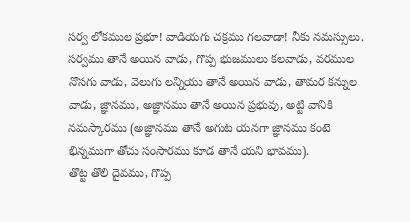సర్వ లోకముల ప్రభూ! వాడియగు చక్రము గలవాడా! నీకు నమస్సులు.
సర్వము తానే అయిన వాడు, గొప్ప భుజములు కలవాడు, వరముల నొసగు వాడు, వెలుగు లన్నియు తానే అయిన వాడు, తామర కన్నుల వాడు, జ్ఞానము, అజ్ఞానము తానే అయిన ప్రభువు, అట్టి వానికి నమస్కారము (అజ్ఞానము తానే అగుట యనగా జ్ఞానము కంటె భిన్నముగా తోచు సంసారము కూడ తానే యని భావము).
తొట్ట తొలి దైవము, గొప్ప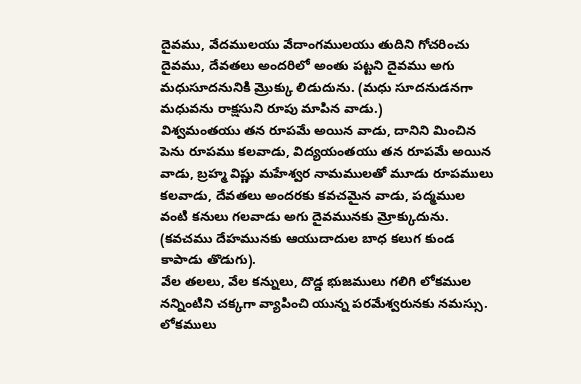దైవము, వేదములయు వేదాంగములయు తుదిని గోచరించు దైవము, దేవతలు అందరిలో అంతు పట్టని దైవము అగు మధుసూదనునికి మ్రొక్కు లిడుదును. (మధు సూదనుడనగా మధువను రాక్షసుని రూపు మాపిన వాడు.)
విశ్వమంతయు తన రూపమే అయిన వాడు, దానిని మించిన పెను రూపము కలవాడు, విద్యయంతయు తన రూపమే అయిన వాడు, బ్రహ్మ విష్ణు మహేశ్వర నామములతో మూడు రూపములు కలవాడు, దేవతలు అందరకు కవచమైన వాడు, పద్మముల వంటి కనులు గలవాడు అగు దైవమునకు మ్రోక్కుదును. (కవచము దేహమునకు ఆయుదాదుల బాధ కలుగ కుండ కాపాడు తొడుగు).
వేల తలలు, వేల కన్నులు, దొడ్డ భుజములు గలిగి లోకముల నన్నింటిని చక్కగా వ్యాపించి యున్న పరమేశ్వరునకు నమస్సు.
లోకములు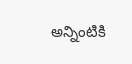అన్నింటికి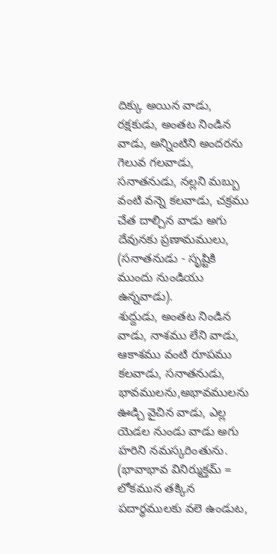దిక్కు అయిన వాడు, రక్షకుడు, అంతట నిండిన వాడు, అన్నింటిని అందరను గెలువ గలవాడు, సనాతనుడు, నల్లని మబ్బు వంటి వన్నె కలవాడు, చక్రము చేత దాల్చిన వాడు అగు దేవునకు ప్రణామములు, (సనాతనుడు - సృష్టికి ముందు నుండియు ఉన్నవాడు).
శుద్దుడు, అంతట నిండిన వాడు, నాశము లేని వాడు, ఆకాశము వంటి రూపము కలవాడు, సనాతనుడు, భావములను,అభావములను ఊడ్చి వైచిన వాడు, ఎల్ల యెడల నుండు వాడు అగు హరిని నమస్కరింతును. (భావాభావ వినిర్ముక్తమ్ = లోకమున తక్కిన పదార్ధములకు వలె ఉండుట,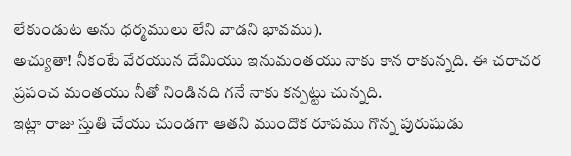లేకుండుట అను ధర్మములు లేని వాడని భావము).
అచ్యుతా! నీకంటే వేరయున దేమియు ఇనుమంతయు నాకు కాన రాకున్నది. ఈ చరాచర ప్రపంచ మంతయు నీతో నిండినది గనే నాకు కన్పట్టు చున్నది.
ఇట్లా రాజు స్తుతి చేయు చుండగా ఆతని ముందొక రూపము గొన్న పురుషుడు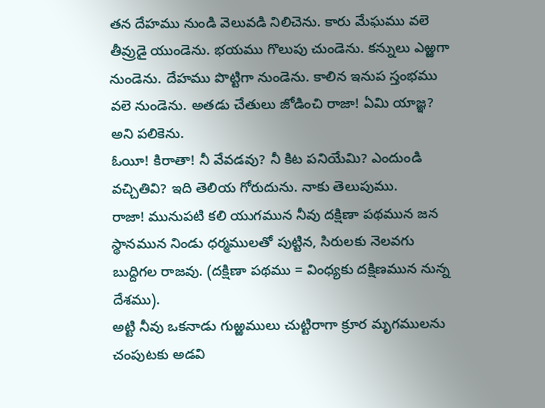తన దేహము నుండి వెలువడి నిలిచెను. కారు మేఘము వలె తీవ్రుడై యుండెను. భయము గొలుపు చుండెను. కన్నులు ఎఱ్ఱగా నుండెను. దేహము పొట్టిగా నుండెను. కాలిన ఇనుప స్తంభము వలె నుండెను. అతడు చేతులు జోడించి రాజా! ఏమి యాజ్ఞ? అని పలికెను.
ఓయీ! కిరాతా! నీ వేవడవు? నీ కిట పనియేమి? ఎందుండి వచ్చితివి? ఇది తెలియ గోరుదును. నాకు తెలుపుము.
రాజా! మునుపటి కలి యుగమున నీవు దక్షిణా పథమున జన స్థానమున నిండు ధర్మములతో పుట్టిన, సిరులకు నెలవగు బుద్దిగల రాజవు. (దక్షిణా పథము = వింధ్యకు దక్షిణమున నున్న దేశము).
అట్టి నీవు ఒకనాడు గుఱ్ఱములు చుట్టిరాగా క్రూర మృగములను చంపుటకు అడవి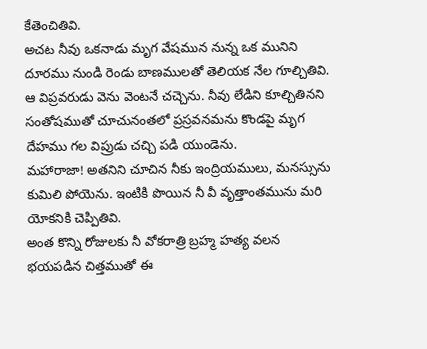కేతెంచితివి.
అచట నీవు ఒకనాడు మృగ వేషమున నున్న ఒక మునిని దూరము నుండి రెండు బాణములతో తెలియక నేల గూల్చితివి.
ఆ విప్రవరుడు వెను వెంటనే చచ్చెను. నీవు లేడిని కూల్చితినని సంతోషముతో చూచునంతలో ప్రస్రవనమను కొండపై మృగ దేహము గల విప్రుడు చచ్చి పడి యుండెను.
మహారాజా! అతనిని చూచిన నీకు ఇంద్రియములు, మనస్సును కుమిలి పోయెను. ఇంటికి పొయిన నీ వీ వృత్తాంతమును మరి యోకనికి చెప్పితివి.
అంత కొన్ని రోజులకు నీ వోకరాత్రి బ్రహ్మ హత్య వలన భయపడిన చిత్తముతో ఈ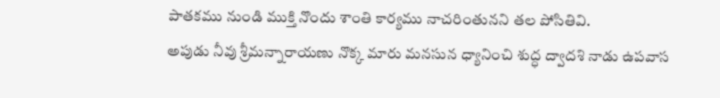పాతకము నుండి ముక్తి నొందు శాంతి కార్యము నాచరింతునని తల పోసితివి.
అపుడు నీవు శ్రీమన్నారాయణు నొక్క మారు మనసున ధ్యానించి శుద్ధ ద్వాదశి నాడు ఉపవాస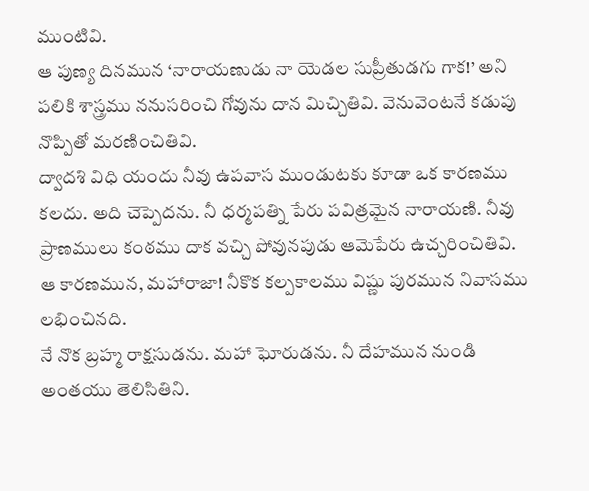ముంటివి.
ఆ పుణ్య దినమున ‘నారాయణుడు నా యెడల సుప్రీతుడగు గాక!’ అని పలికి శాస్త్రము ననుసరించి గోవును దాన మిచ్చితివి. వెనువెంటనే కడుపు నొప్పితో మరణించితివి.
ద్వాదశి విధి యందు నీవు ఉపవాస ముండుటకు కూడా ఒక కారణము కలదు. అది చెప్పెదను. నీ ధర్మపత్ని పేరు పవిత్రమైన నారాయణి. నీవు ప్రాణములు కంఠము దాక వచ్చి పోవునపుడు ఆమెపేరు ఉచ్చరించితివి. ఆ కారణమున, మహారాజా! నీకొక కల్పకాలము విష్ణు పురమున నివాసము లభించినది.
నే నొక బ్రహ్మ రాక్షసుడను. మహా ఘోరుడను. నీ దేహమున నుండి అంతయు తెలిసితిని.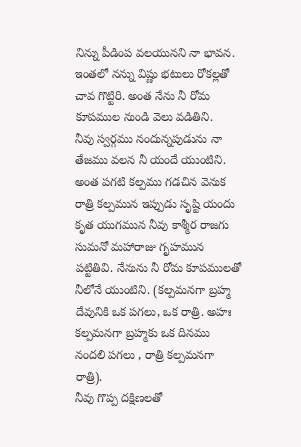నిన్ను పీడింప వలయునని నా భావన.
ఇంతలో నన్ను విష్ణు భటులు రోకల్లతో చావ గొట్టిరి. అంత నేను నీ రోమ కూపముల నుండి వెలు వడితిని.
నీవు స్వర్గము నందున్నపుడును నా తేజము వలన నీ యందే యుంటిని.
అంత పగటి కల్పము గడచిన వెనుక రాత్రి కల్పమున ఇప్పుడు సృష్టి యందు కృత యుగమున నీవు కాశ్మీర రాజగు సుమనో మహారాజు గృహమున పట్టితివి. నేనును నీ రోమ కూపములతో నీలోనే యుంటిని. (కల్పమనగా బ్రహ్మ దేవునికి ఒక పగలు, ఒక రాత్రి. అహః కల్పమనగా బ్రహ్మకు ఒక దినము నందలి పగలు , రాత్రి కల్పమనగా రాత్రి).
నీవు గొప్ప దక్షిణలతో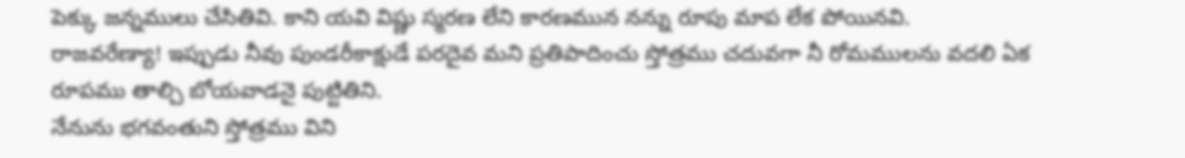పెక్కు జన్నములు చేసితివి. కాని యవి విష్ణు స్మరణ లేని కారణమున నన్ను రూపు మాప లేక పోయినవి.
రాజవరేణ్యా! ఇప్పుడు నీవు పుండరీకాక్షుడే పరదైవ మని ప్రతిపాదించు స్తోత్రము చదువగా నీ రోమములను వదలి ఏక రూపము తాల్చి బోయవాడనై పుట్టితిని.
నేనును భగవంతుని స్తోత్రము విని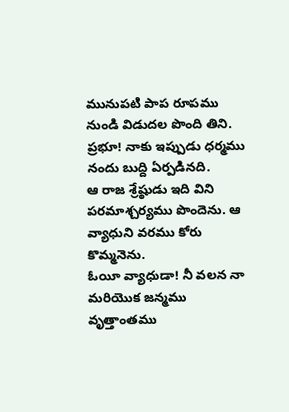మునుపటి పాప రూపము నుండి విడుదల పొంది తిని. ప్రభూ! నాకు ఇప్పుడు ధర్మము నందు బుద్ది ఏర్పడినది.
ఆ రాజ శ్రేష్ఠుడు ఇది విని పరమాశ్చర్యము పొందెను. ఆ వ్యాధుని వరము కోరు కొమ్మనెను.
ఓయీ వ్యాధుడా! నీ వలన నా మరియొక జన్మము వృత్తాంతము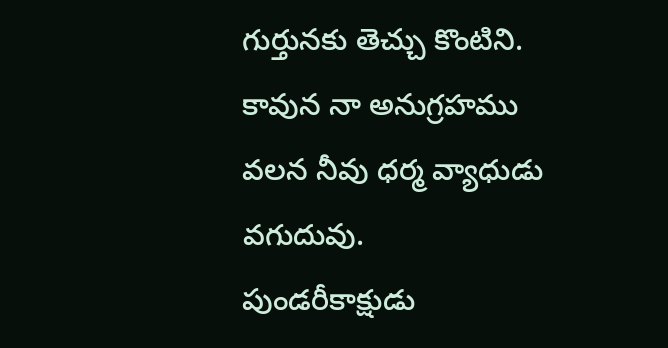గుర్తునకు తెచ్చు కొంటిని. కావున నా అనుగ్రహము వలన నీవు ధర్మ వ్యాధుడు వగుదువు.
పుండరీకాక్షుడు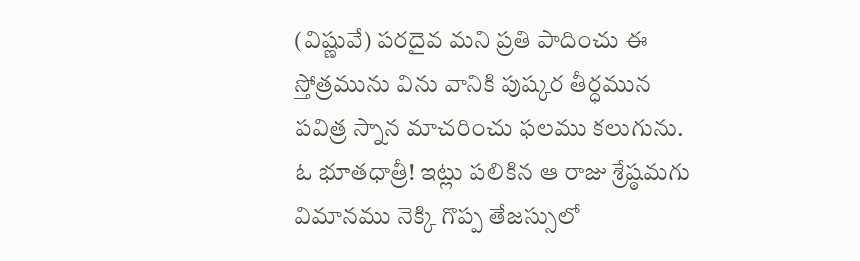(విష్ణువే) పరదైవ మని ప్రతి పాదించు ఈ స్తోత్రమును విను వానికి పుష్కర తీర్ధమున పవిత్ర స్నాన మాచరించు ఫలము కలుగును.
ఓ భూతధాత్రీ! ఇట్లు పలికిన ఆ రాజు శ్రేష్ఠమగు విమానము నెక్కి గొప్ప తేజస్సులో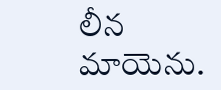లీన మాయెను.